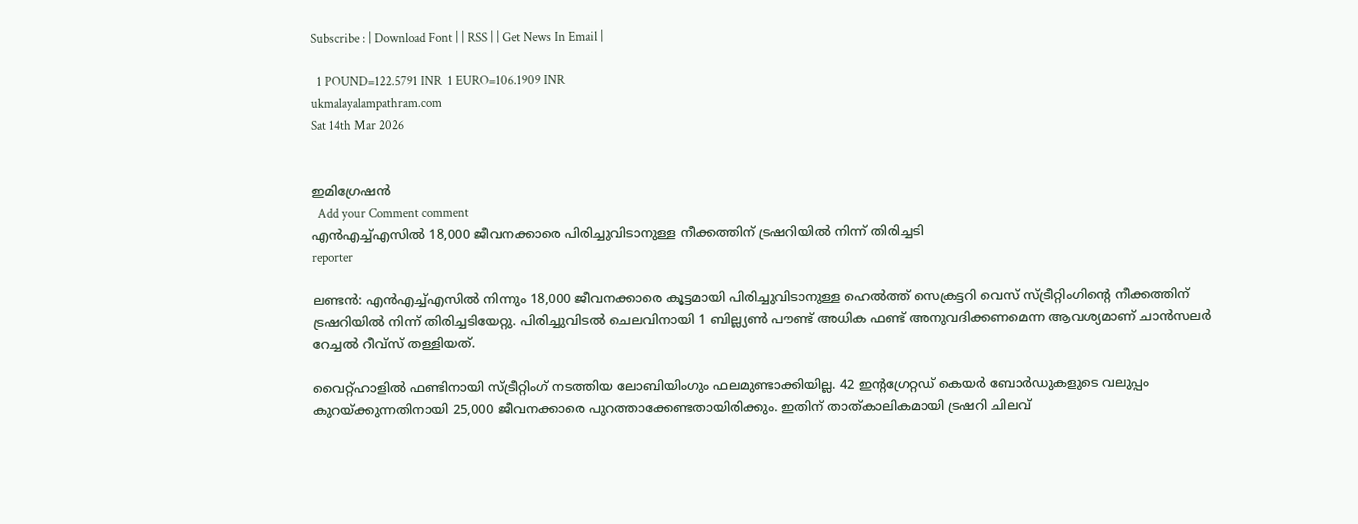Subscribe : | Download Font | | RSS | | Get News In Email |

  1 POUND=122.5791 INR  1 EURO=106.1909 INR
ukmalayalampathram.com
Sat 14th Mar 2026


ഇമിഗ്രേഷന്‍
  Add your Comment comment
എന്‍എച്ച്എസില്‍ 18,000 ജീവനക്കാരെ പിരിച്ചുവിടാനുള്ള നീക്കത്തിന് ട്രഷറിയില്‍ നിന്ന് തിരിച്ചടി
reporter

ലണ്ടന്‍: എന്‍എച്ച്എസില്‍ നിന്നും 18,000 ജീവനക്കാരെ കൂട്ടമായി പിരിച്ചുവിടാനുള്ള ഹെല്‍ത്ത് സെക്രട്ടറി വെസ് സ്ട്രീറ്റിംഗിന്റെ നീക്കത്തിന് ട്രഷറിയില്‍ നിന്ന് തിരിച്ചടിയേറ്റു. പിരിച്ചുവിടല്‍ ചെലവിനായി 1 ബില്ല്യണ്‍ പൗണ്ട് അധിക ഫണ്ട് അനുവദിക്കണമെന്ന ആവശ്യമാണ് ചാന്‍സലര്‍ റേച്ചല്‍ റീവ്‌സ് തള്ളിയത്.

വൈറ്റ്ഹാളില്‍ ഫണ്ടിനായി സ്ട്രീറ്റിംഗ് നടത്തിയ ലോബിയിംഗും ഫലമുണ്ടാക്കിയില്ല. 42 ഇന്റഗ്രേറ്റഡ് കെയര്‍ ബോര്‍ഡുകളുടെ വലുപ്പം കുറയ്ക്കുന്നതിനായി 25,000 ജീവനക്കാരെ പുറത്താക്കേണ്ടതായിരിക്കും. ഇതിന് താത്കാലികമായി ട്രഷറി ചിലവ്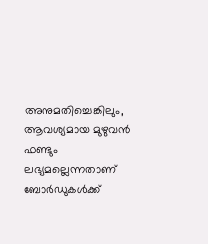അനുമതിച്ചെങ്കിലും, ആവശ്യമായ മുഴുവന്‍ ഫണ്ടും ലഭ്യമല്ലെന്നതാണ് ബോര്‍ഡുകള്‍ക്ക്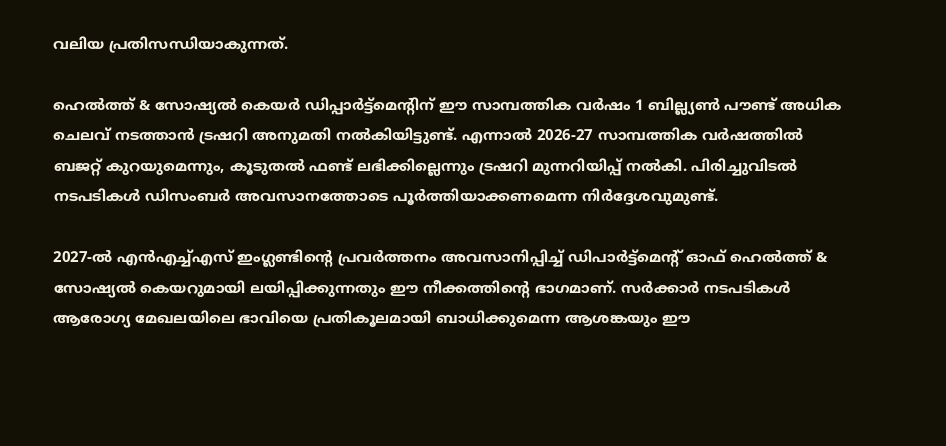വലിയ പ്രതിസന്ധിയാകുന്നത്.

ഹെല്‍ത്ത് & സോഷ്യല്‍ കെയര്‍ ഡിപ്പാര്‍ട്ട്‌മെന്റിന് ഈ സാമ്പത്തിക വര്‍ഷം 1 ബില്ല്യണ്‍ പൗണ്ട് അധിക ചെലവ് നടത്താന്‍ ട്രഷറി അനുമതി നല്‍കിയിട്ടുണ്ട്. എന്നാല്‍ 2026-27 സാമ്പത്തിക വര്‍ഷത്തില്‍ ബജറ്റ് കുറയുമെന്നും, കൂടുതല്‍ ഫണ്ട് ലഭിക്കില്ലെന്നും ട്രഷറി മുന്നറിയിപ്പ് നല്‍കി. പിരിച്ചുവിടല്‍ നടപടികള്‍ ഡിസംബര്‍ അവസാനത്തോടെ പൂര്‍ത്തിയാക്കണമെന്ന നിര്‍ദ്ദേശവുമുണ്ട്.

2027-ല്‍ എന്‍എച്ച്എസ് ഇംഗ്ലണ്ടിന്റെ പ്രവര്‍ത്തനം അവസാനിപ്പിച്ച് ഡിപാര്‍ട്ട്‌മെന്റ് ഓഫ് ഹെല്‍ത്ത് & സോഷ്യല്‍ കെയറുമായി ലയിപ്പിക്കുന്നതും ഈ നീക്കത്തിന്റെ ഭാഗമാണ്. സര്‍ക്കാര്‍ നടപടികള്‍ ആരോഗ്യ മേഖലയിലെ ഭാവിയെ പ്രതികൂലമായി ബാധിക്കുമെന്ന ആശങ്കയും ഈ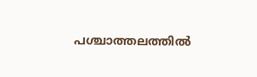പശ്ചാത്തലത്തില്‍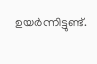ഉയര്‍ന്നിട്ടുണ്ട്.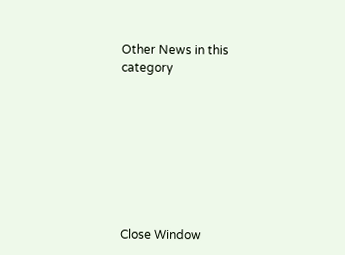Other News in this category








Close Window